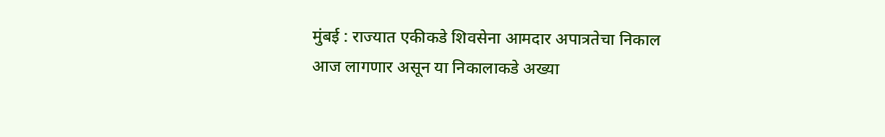मुंबई : राज्यात एकीकडे शिवसेना आमदार अपात्रतेचा निकाल आज लागणार असून या निकालाकडे अख्या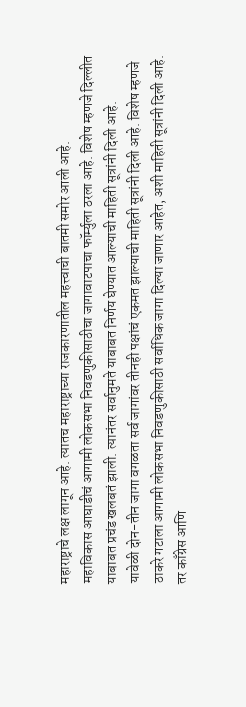महाराष्ट्राचे लक्ष लागून आहे. त्यातच महाराष्ट्राच्या राजकारणातील महत्त्वाची बातमी समोर आली आहे.
महाविकास आघाडीचं आगामी लोकसभा निवडणुकीसाठीचा जागावाटपाचा फॉर्म्युला ठरला आहे. विशेष म्हणजे दिल्लीत याबाबत प्रचंड खलबतं झाली. त्यानंतर सर्वानुमते याबाबत निर्णय घेण्यात आल्याची माहिती सूत्रांनी दिली आहे.
यावेळी दोन-तीन जागा वगळता सर्व जागांवर तीनही पक्षांचं एकमत झाल्याची माहिती सूत्रांनी दिली आहे. विशेष म्हणजे ठाकरे गटाला आगामी लोकसभा निवडणुकीसाठी सर्वाधिक जागा दिल्या जाणार आहेत, अशी माहिती सूत्रांनी दिली आहे.
तर काँग्रेस आणि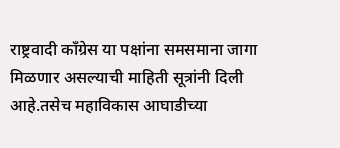राष्ट्रवादी काँग्रेस या पक्षांना समसमाना जागा मिळणार असल्याची माहिती सूत्रांनी दिली आहे.तसेच महाविकास आघाडीच्या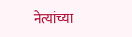नेत्यांच्या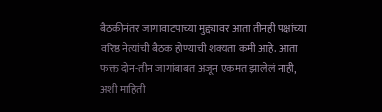बैठकीनंतर जागावाटपाच्या मुद्द्यावर आता तीनही पक्षांच्या वरिष्ठ नेत्यांची बैठक होण्याची शक्यता कमी आहे. आता फक्त दोन-तीन जागांबाबत अजून एकमत झालेलं नाही, अशी माहिती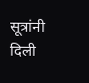सूत्रांनी दिली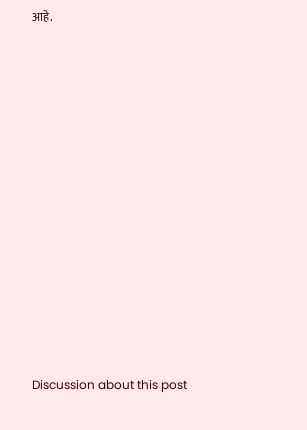आहे.















Discussion about this post